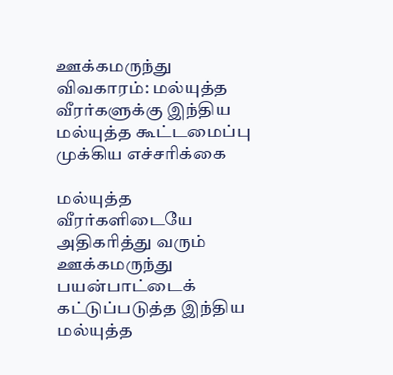ஊக்கமருந்து விவகாரம்: மல்யுத்த வீரர்களுக்கு இந்திய மல்யுத்த கூட்டமைப்பு முக்கிய எச்சரிக்கை

மல்யுத்த வீரர்களிடையே அதிகரித்து வரும் ஊக்கமருந்து பயன்பாட்டைக் கட்டுப்படுத்த இந்திய மல்யுத்த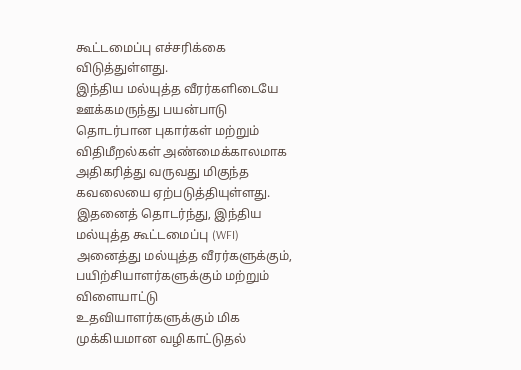கூட்டமைப்பு எச்சரிக்கை விடுத்துள்ளது.
இந்திய மல்யுத்த வீரர்களிடையே ஊக்கமருந்து பயன்பாடு தொடர்பான புகார்கள் மற்றும் விதிமீறல்கள் அண்மைக்காலமாக அதிகரித்து வருவது மிகுந்த கவலையை ஏற்படுத்தியுள்ளது. இதனைத் தொடர்ந்து, இந்திய மல்யுத்த கூட்டமைப்பு (WFI) அனைத்து மல்யுத்த வீரர்களுக்கும், பயிற்சியாளர்களுக்கும் மற்றும் விளையாட்டு உதவியாளர்களுக்கும் மிக முக்கியமான வழிகாட்டுதல்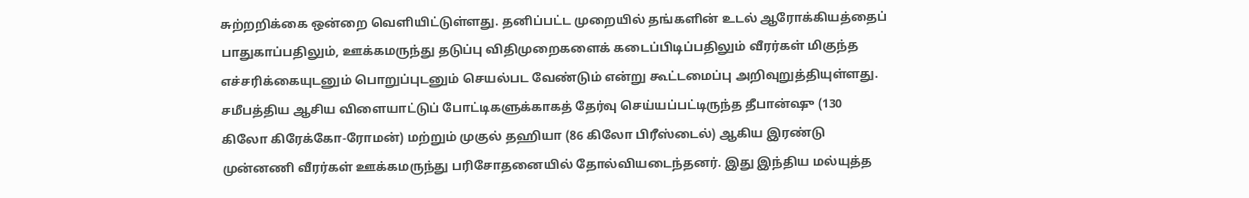சுற்றறிக்கை ஒன்றை வெளியிட்டுள்ளது. தனிப்பட்ட முறையில் தங்களின் உடல் ஆரோக்கியத்தைப் பாதுகாப்பதிலும், ஊக்கமருந்து தடுப்பு விதிமுறைகளைக் கடைப்பிடிப்பதிலும் வீரர்கள் மிகுந்த எச்சரிக்கையுடனும் பொறுப்புடனும் செயல்பட வேண்டும் என்று கூட்டமைப்பு அறிவுறுத்தியுள்ளது.
சமீபத்திய ஆசிய விளையாட்டுப் போட்டிகளுக்காகத் தேர்வு செய்யப்பட்டிருந்த தீபான்ஷு (130 கிலோ கிரேக்கோ-ரோமன்) மற்றும் முகுல் தஹியா (86 கிலோ பிரீஸ்டைல்) ஆகிய இரண்டு முன்னணி வீரர்கள் ஊக்கமருந்து பரிசோதனையில் தோல்வியடைந்தனர். இது இந்திய மல்யுத்த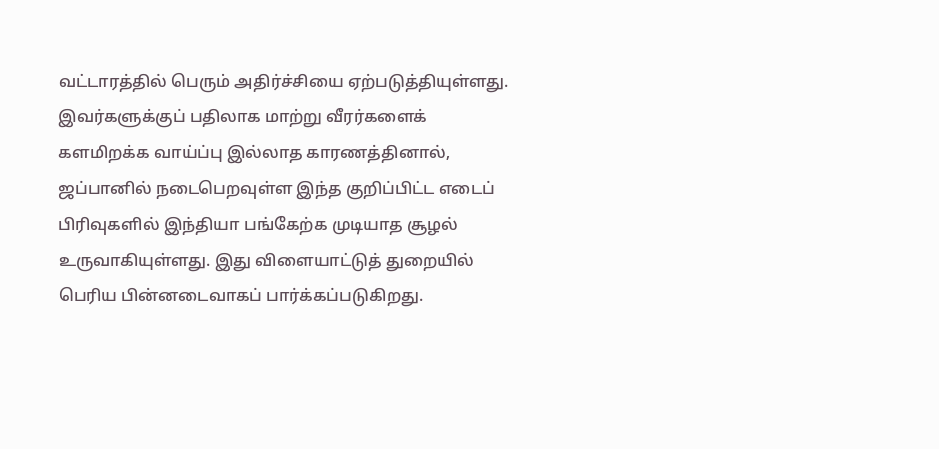வட்டாரத்தில் பெரும் அதிர்ச்சியை ஏற்படுத்தியுள்ளது. இவர்களுக்குப் பதிலாக மாற்று வீரர்களைக் களமிறக்க வாய்ப்பு இல்லாத காரணத்தினால், ஜப்பானில் நடைபெறவுள்ள இந்த குறிப்பிட்ட எடைப் பிரிவுகளில் இந்தியா பங்கேற்க முடியாத சூழல் உருவாகியுள்ளது. இது விளையாட்டுத் துறையில் பெரிய பின்னடைவாகப் பார்க்கப்படுகிறது.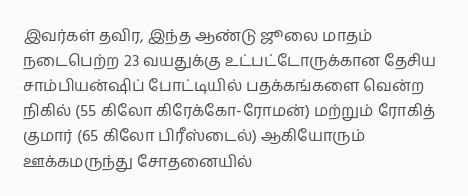இவர்கள் தவிர, இந்த ஆண்டு ஜூலை மாதம் நடைபெற்ற 23 வயதுக்கு உட்பட்டோருக்கான தேசிய சாம்பியன்ஷிப் போட்டியில் பதக்கங்களை வென்ற நிகில் (55 கிலோ கிரேக்கோ-ரோமன்) மற்றும் ரோகித் குமார் (65 கிலோ பிரீஸ்டைல்) ஆகியோரும் ஊக்கமருந்து சோதனையில்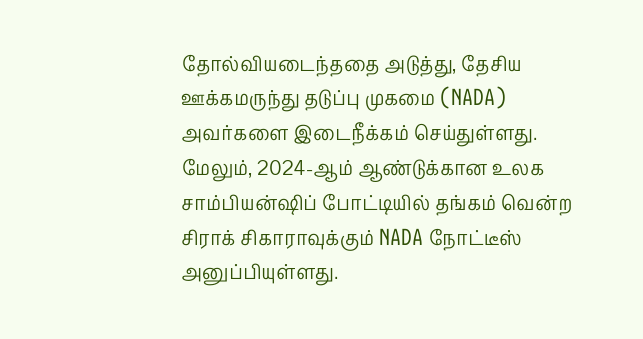தோல்வியடைந்ததை அடுத்து, தேசிய ஊக்கமருந்து தடுப்பு முகமை (NADA) அவர்களை இடைநீக்கம் செய்துள்ளது. மேலும், 2024-ஆம் ஆண்டுக்கான உலக சாம்பியன்ஷிப் போட்டியில் தங்கம் வென்ற சிராக் சிகாராவுக்கும் NADA நோட்டீஸ் அனுப்பியுள்ளது.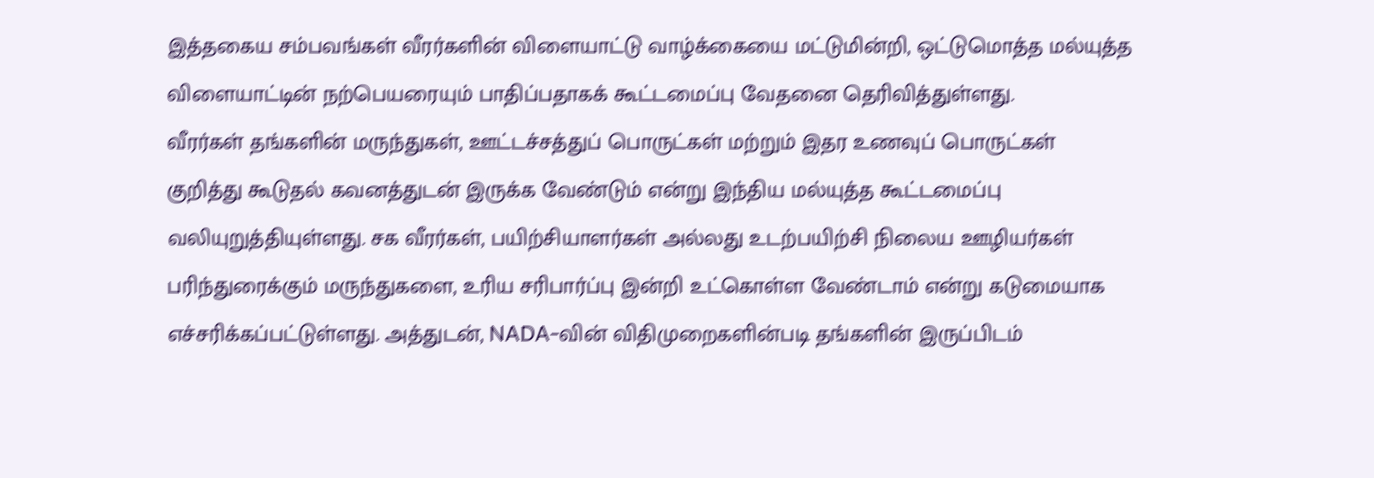இத்தகைய சம்பவங்கள் வீரர்களின் விளையாட்டு வாழ்க்கையை மட்டுமின்றி, ஒட்டுமொத்த மல்யுத்த விளையாட்டின் நற்பெயரையும் பாதிப்பதாகக் கூட்டமைப்பு வேதனை தெரிவித்துள்ளது.
வீரர்கள் தங்களின் மருந்துகள், ஊட்டச்சத்துப் பொருட்கள் மற்றும் இதர உணவுப் பொருட்கள் குறித்து கூடுதல் கவனத்துடன் இருக்க வேண்டும் என்று இந்திய மல்யுத்த கூட்டமைப்பு வலியுறுத்தியுள்ளது. சக வீரர்கள், பயிற்சியாளர்கள் அல்லது உடற்பயிற்சி நிலைய ஊழியர்கள் பரிந்துரைக்கும் மருந்துகளை, உரிய சரிபார்ப்பு இன்றி உட்கொள்ள வேண்டாம் என்று கடுமையாக எச்சரிக்கப்பட்டுள்ளது. அத்துடன், NADA-வின் விதிமுறைகளின்படி தங்களின் இருப்பிடம்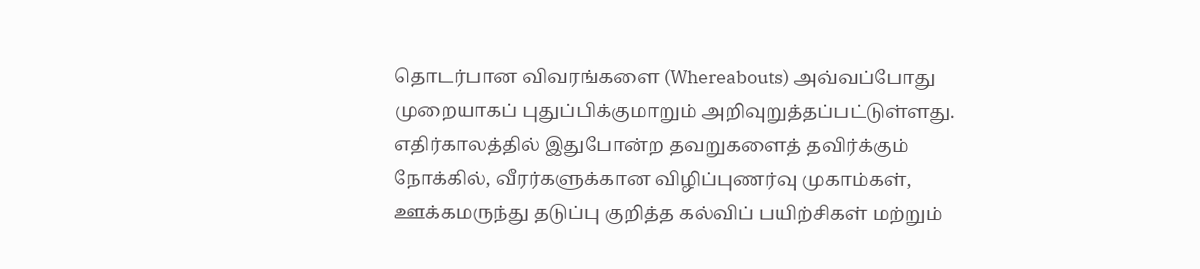தொடர்பான விவரங்களை (Whereabouts) அவ்வப்போது முறையாகப் புதுப்பிக்குமாறும் அறிவுறுத்தப்பட்டுள்ளது. எதிர்காலத்தில் இதுபோன்ற தவறுகளைத் தவிர்க்கும் நோக்கில், வீரர்களுக்கான விழிப்புணர்வு முகாம்கள், ஊக்கமருந்து தடுப்பு குறித்த கல்விப் பயிற்சிகள் மற்றும்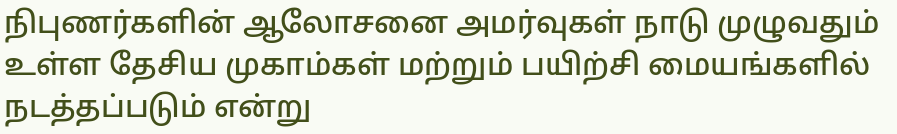நிபுணர்களின் ஆலோசனை அமர்வுகள் நாடு முழுவதும் உள்ள தேசிய முகாம்கள் மற்றும் பயிற்சி மையங்களில் நடத்தப்படும் என்று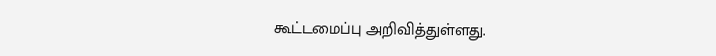கூட்டமைப்பு அறிவித்துள்ளது.